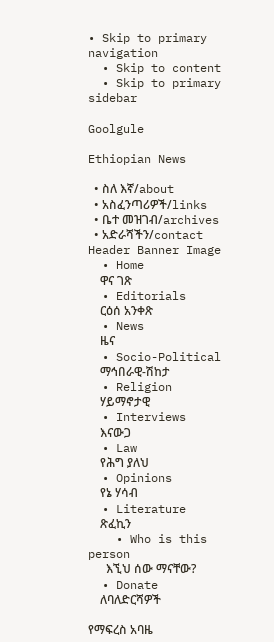• Skip to primary navigation
  • Skip to content
  • Skip to primary sidebar

Goolgule

Ethiopian News

  • ስለ እኛ/about
  • አስፈንጣሪዎች/links
  • ቤተ መዝገብ/archives
  • አድራሻችን/contact
Header Banner Image
  • Home
    ዋና ገጽ
  • Editorials
    ርዕሰ አንቀጽ
  • News
    ዜና
  • Socio-Political
    ማኅበራዊ-ሽከታ
  • Religion
    ሃይማኖታዊ
  • Interviews
    እናውጋ
  • Law
    የሕግ ያለህ
  • Opinions
    የኔ ሃሳብ
  • Literature
    ጽፈኪን
    • Who is this person
      እኚህ ሰው ማናቸው?
  • Donate
    ለባለድርሻዎች

የማፍረስ አባዜ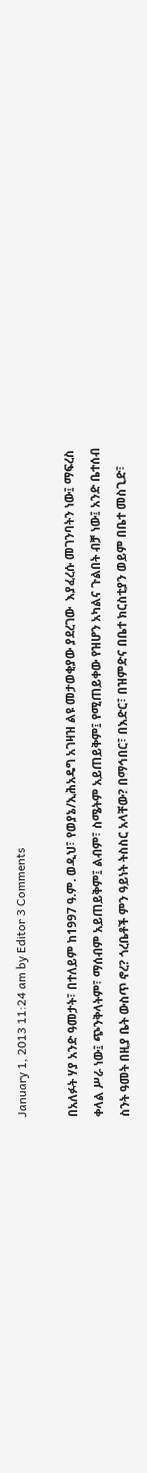January 1, 2013 11:24 am by Editor 3 Comments

በአለፉት ሃያ አንድ ዓመታት፣ በተለይም ከ1997 ዓ.ም. ወዲህ፣ የወያኔ/ኢሕአዴግ አገዛዝ ልዩ መታወቂያው ያደረገው  እያፈረሱ መገንባትን ነው፤ ማፍረስ ቀላል ሥራ ነው፤ ጭንቅላትም፣ ማሰብም አይጠይቅም፤ ልብም፣ ስሜትም አይጠይቅም፤ የሚጠይቀው የዝሆን አካልና ጉልበት ብቻ ነው፤ አንድ ቤተሰብ ስንት ዓመት በዚያ ቤት ውስጥ ኖረ? ጎረቤቶች ምን ዓይነት ትስስር አላቸው? በማኅበር፣ በእድር፣ በዝምድና በቤተ ክርስቲያን ወይም በቤተ መስጊድ፣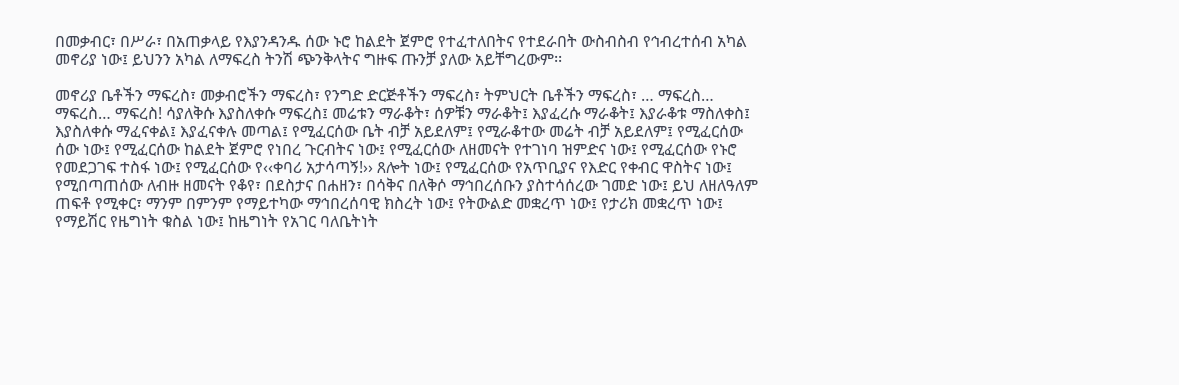በመቃብር፣ በሥራ፣ በአጠቃላይ የእያንዳንዱ ሰው ኑሮ ከልደት ጀምሮ የተፈተለበትና የተደራበት ውስብስብ የኅብረተሰብ አካል መኖሪያ ነው፤ ይህንን አካል ለማፍረስ ትንሽ ጭንቅላትና ግዙፍ ጡንቻ ያለው አይቸግረውም፡፡

መኖሪያ ቤቶችን ማፍረስ፣ መቃብሮችን ማፍረስ፣ የንግድ ድርጅቶችን ማፍረስ፣ ትምህርት ቤቶችን ማፍረስ፣ … ማፍረስ… ማፍረስ… ማፍረስ! ሳያለቅሱ እያስለቀሱ ማፍረስ፤ መሬቱን ማራቆት፣ ሰዎቹን ማራቆት፤ እያፈረሱ ማራቆት፤ እያራቆቱ ማስለቀስ፤ እያስለቀሱ ማፈናቀል፤ እያፈናቀሉ መጣል፤ የሚፈርሰው ቤት ብቻ አይደለም፤ የሚራቆተው መሬት ብቻ አይደለም፤ የሚፈርሰው ሰው ነው፤ የሚፈርሰው ከልደት ጀምሮ የነበረ ጉርብትና ነው፤ የሚፈርሰው ለዘመናት የተገነባ ዝምድና ነው፤ የሚፈርሰው የኑሮ የመደጋገፍ ተስፋ ነው፤ የሚፈርሰው የ‹‹ቀባሪ አታሳጣኝ!›› ጸሎት ነው፤ የሚፈርሰው የአጥቢያና የእድር የቀብር ዋስትና ነው፤ የሚበጣጠሰው ለብዙ ዘመናት የቆየ፣ በደስታና በሐዘን፣ በሳቅና በለቅሶ ማኅበረሰቡን ያስተሳሰረው ገመድ ነው፤ ይህ ለዘለዓለም ጠፍቶ የሚቀር፣ ማንም በምንም የማይተካው ማኅበረሰባዊ ክስረት ነው፤ የትውልድ መቋረጥ ነው፤ የታሪክ መቋረጥ ነው፤ የማይሽር የዜግነት ቁስል ነው፤ ከዜግነት የአገር ባለቤትነት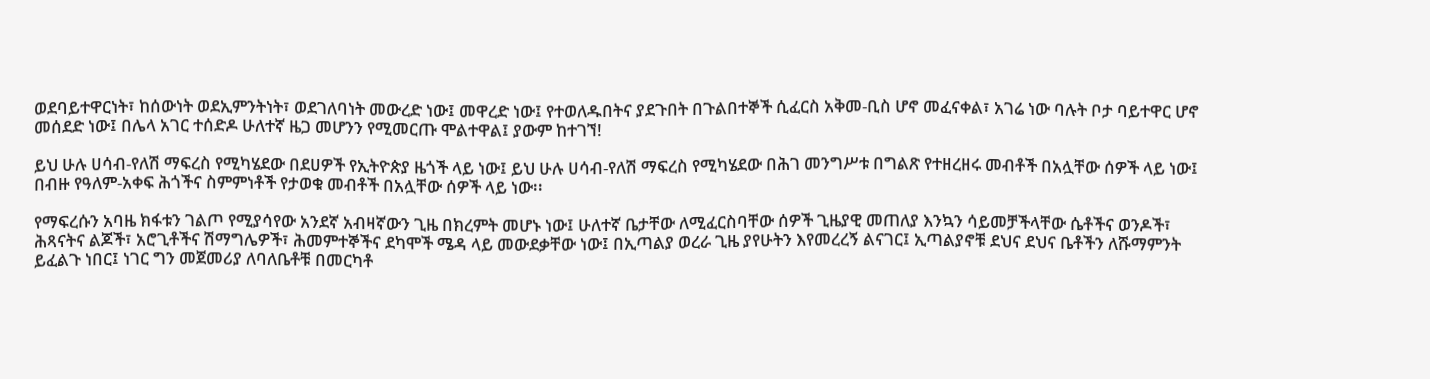ወደባይተዋርነት፣ ከሰውነት ወደኢምንትነት፣ ወደገለባነት መውረድ ነው፤ መዋረድ ነው፤ የተወለዱበትና ያደጉበት በጉልበተኞች ሲፈርስ አቅመ-ቢስ ሆኖ መፈናቀል፣ አገሬ ነው ባሉት ቦታ ባይተዋር ሆኖ መሰደድ ነው፤ በሌላ አገር ተሰድዶ ሁለተኛ ዜጋ መሆንን የሚመርጡ ሞልተዋል፤ ያውም ከተገኘ!

ይህ ሁሉ ሀሳብ-የለሽ ማፍረስ የሚካሄደው በደሀዎች የኢትዮጵያ ዜጎች ላይ ነው፤ ይህ ሁሉ ሀሳብ-የለሽ ማፍረስ የሚካሄደው በሕገ መንግሥቱ በግልጽ የተዘረዘሩ መብቶች በአሏቸው ሰዎች ላይ ነው፤ በብዙ የዓለም-አቀፍ ሕጎችና ስምምነቶች የታወቁ መብቶች በአሏቸው ሰዎች ላይ ነው፡፡

የማፍረሱን አባዜ ክፋቱን ገልጦ የሚያሳየው አንደኛ አብዛኛውን ጊዜ በክረምት መሆኑ ነው፤ ሁለተኛ ቤታቸው ለሚፈርስባቸው ሰዎች ጊዜያዊ መጠለያ እንኳን ሳይመቻችላቸው ሴቶችና ወንዶች፣ ሕጻናትና ልጆች፣ አሮጊቶችና ሽማግሌዎች፣ ሕመምተኞችና ደካሞች ሜዳ ላይ መውደቃቸው ነው፤ በኢጣልያ ወረራ ጊዜ ያየሁትን እየመረረኝ ልናገር፤ ኢጣልያኖቹ ደህና ደህና ቤቶችን ለሹማምንት ይፈልጉ ነበር፤ ነገር ግን መጀመሪያ ለባለቤቶቹ በመርካቶ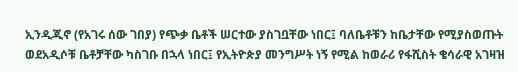ኢንዲጂኖ (የአገሩ ሰው ገበያ) የጭቃ ቤቶች ሠርተው ያስገቧቸው ነበር፤ ባለቤቶቹን ከቤታቸው የሚያስወጡት ወደአዲሶቹ ቤቶቻቸው ካስገቡ በኋላ ነበር፤ የኢትዮጵያ መንግሥት ነኝ የሚል ከወራሪ የፋሺስት ቄሳራዊ አገዛዝ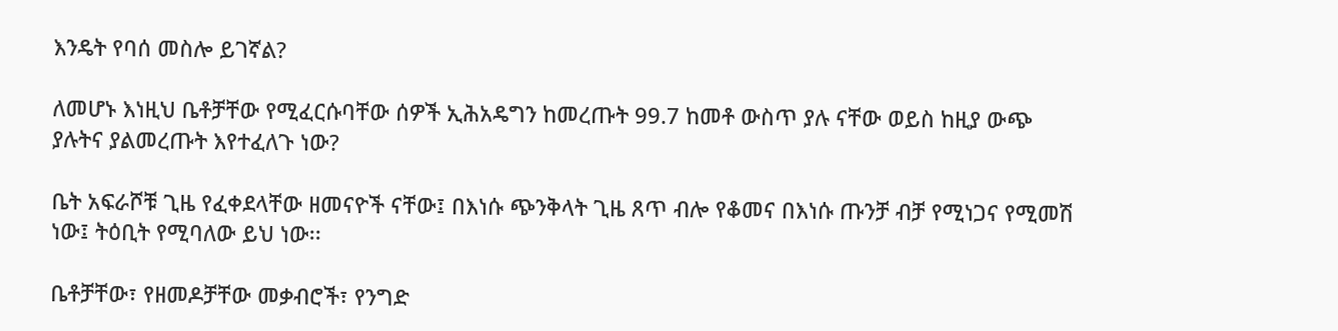እንዴት የባሰ መስሎ ይገኛል?

ለመሆኑ እነዚህ ቤቶቻቸው የሚፈርሱባቸው ሰዎች ኢሕአዴግን ከመረጡት 99.7 ከመቶ ውስጥ ያሉ ናቸው ወይስ ከዚያ ውጭ ያሉትና ያልመረጡት እየተፈለጉ ነው?

ቤት አፍራሾቹ ጊዜ የፈቀደላቸው ዘመናዮች ናቸው፤ በእነሱ ጭንቅላት ጊዜ ጸጥ ብሎ የቆመና በእነሱ ጡንቻ ብቻ የሚነጋና የሚመሽ ነው፤ ትዕቢት የሚባለው ይህ ነው፡፡

ቤቶቻቸው፣ የዘመዶቻቸው መቃብሮች፣ የንግድ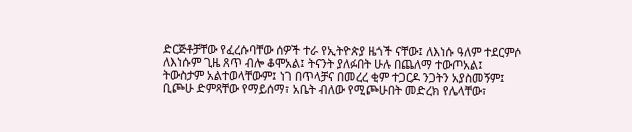ድርጅቶቻቸው የፈረሱባቸው ሰዎች ተራ የኢትዮጵያ ዜጎች ናቸው፤ ለእነሱ ዓለም ተደርምሶ ለእነሱም ጊዜ ጸጥ ብሎ ቆሞአል፤ ትናንት ያለፉበት ሁሉ በጨለማ ተውጦአል፤ ትውስታም አልተወላቸውም፤ ነገ በጥላቻና በመረረ ቂም ተጋርዶ ንጋትን አያስመኝም፤ ቢጮሁ ድምጻቸው የማይሰማ፣ አቤት ብለው የሚጮሁበት መድረክ የሌላቸው፣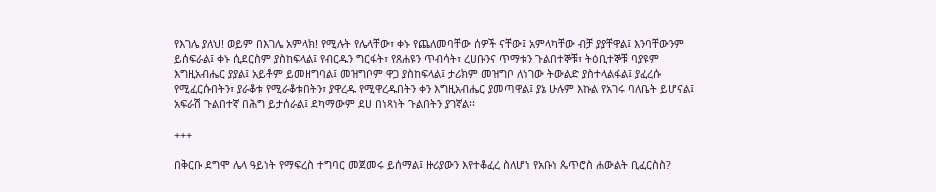የእገሌ ያለህ! ወይም በእገሌ አምላክ! የሚሉት የሌላቸው፣ ቀኑ የጨለመባቸው ሰዎች ናቸው፤ አምላካቸው ብቻ ያያቸዋል፤ እንባቸውንም ይሰፍራል፤ ቀኑ ሲደርስም ያስከፍላል፤ የብርዱን ግርፋት፣ የጸሐዩን ጥብሳት፣ ረሀቡንና ጥማቱን ጉልበተኞቹ፣ ትዕቢተኞቹ ባያዩም እግዚአብሔር ያያል፤ አይቶም ይመዘግባል፤ መዝግቦም ዋጋ ያስከፍላል፤ ታሪክም መዝግቦ ለነገው ትውልድ ያስተላልፋል፤ ያፈረሱ የሚፈርሱበትን፣ ያራቆቱ የሚራቆቱበትን፣ ያዋረዱ የሚዋረዱበትን ቀን እግዚአብሔር ያመጣዋል፤ ያኔ ሁሉም እኩል የአገሩ ባለቤት ይሆናል፤ አፍራሽ ጉልበተኛ በሕግ ይታሰራል፤ ደካማውም ደሀ በነጻነት ጉልበትን ያገኛል፡፡

+++

በቅርቡ ደግሞ ሌላ ዓይነት የማፍረስ ተግባር መጀመሩ ይሰማል፤ ዙሪያውን እየተቆፈረ ስለሆነ የአቡነ ጴጥሮስ ሐውልት ቢፈርስስ?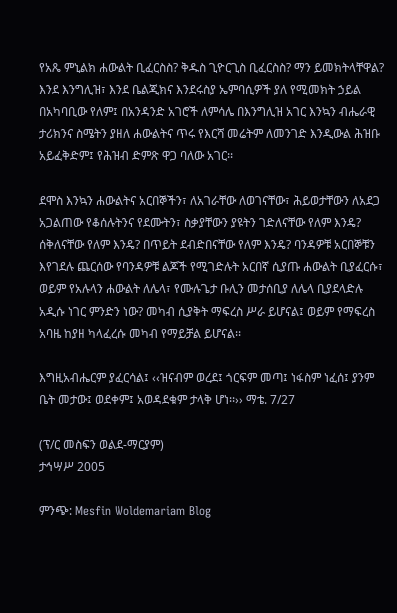የአጼ ምኒልክ ሐውልት ቢፈርስስ? ቅዱስ ጊዮርጊስ ቢፈርስስ? ማን ይመክትላቸዋል? እንደ እንግሊዝ፣ እንደ ቤልጂክና እንደሩስያ ኤምባሲዎች ያለ የሚመክት ኃይል በአካባቢው የለም፤ በአንዳንድ አገሮች ለምሳሌ በእንግሊዝ አገር እንኳን ብሔራዊ ታሪክንና ስሜትን ያዘለ ሐውልትና ጥሩ የእርሻ መሬትም ለመንገድ እንዲውል ሕዝቡ አይፈቅድም፤ የሕዝብ ድምጽ ዋጋ ባለው አገር፡፡

ደሞስ እንኳን ሐውልትና አርበኞችን፣ ለአገራቸው ለወገናቸው፣ ሕይወታቸውን ለአደጋ አጋልጠው የቆሰሉትንና የደሙትን፣ ስቃያቸውን ያዩትን ገድለናቸው የለም እንዴ? ሰቅለናቸው የለም እንዴ? በጥይት ደብድበናቸው የለም እንዴ? ባንዳዎቹ አርበኞቹን እየገደሉ ጨርሰው የባንዳዎቹ ልጆች የሚገድሉት አርበኛ ሲያጡ ሐውልት ቢያፈርሱ፣ ወይም የአሉላን ሐውልት ለሌላ፣ የሙሉጌታ ቡሊን መታሰቢያ ለሌላ ቢያደላድሉ አዲሱ ነገር ምንድን ነው? መካብ ሲያቅት ማፍረስ ሥራ ይሆናል፤ ወይም የማፍረስ አባዜ ከያዘ ካላፈረሱ መካብ የማይቻል ይሆናል፡፡

እግዚአብሔርም ያፈርሳል፤ ‹‹ዝናብም ወረደ፤ ጎርፍም መጣ፤ ነፋስም ነፈሰ፤ ያንም ቤት መታው፤ ወደቀም፤ አወዳደቁም ታላቅ ሆነ፡፡›› ማቴ. 7/27

(ፕ/ር መስፍን ወልደ-ማርያም)
ታኅሣሥ 2005

ምንጭ: Mesfin Woldemariam Blog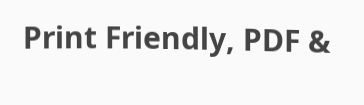Print Friendly, PDF &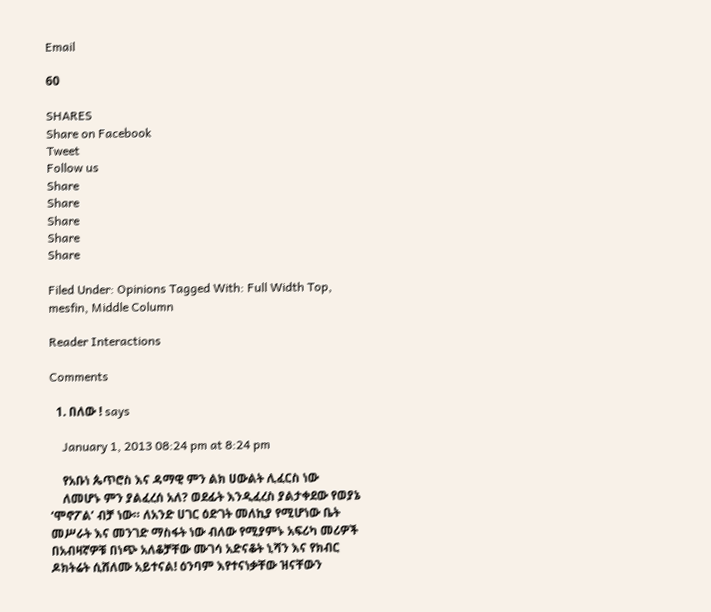Email

60

SHARES
Share on Facebook
Tweet
Follow us
Share
Share
Share
Share
Share

Filed Under: Opinions Tagged With: Full Width Top, mesfin, Middle Column

Reader Interactions

Comments

  1. በለው ! says

    January 1, 2013 08:24 pm at 8:24 pm

    የአቡነ ጴጥሮስ እና ዳማዊ ምን ልክ ሀውልት ሊፈርስ ነው
    ለመሆኑ ምን ያልፈረሰ አለ? ወደፊት እንዲፈረስ ያልታቀደው የወያኔ ‘ሞኖፖል’ ብቻ ነው። ለአንድ ሀገር ዕድገት መለኪያ የሚሆነው ቤት መሥራት እና መንገድ ማስፋት ነው ብለው የሚያምኑ አፍሪካ መሪዎች በአብዛኛዎቹ በነጭ አለቆቻቸው ሙገሳ አድናቆት ኒሻን እና የክብር ዶክትሬት ሲሸለሙ አይተናል! ዕንባም እየተናነቃቸው ዝናቸውን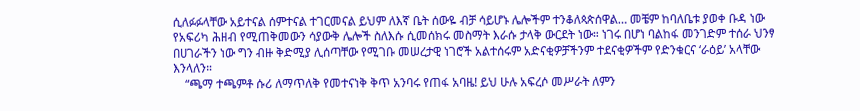ሲለፉፉላቸው አይተናል ሰምተናል ተገርመናል ይህም ለእኛ ቤት ሰውዬ ብቻ ሳይሆኑ ሌሎችም ተንቆለጳጵሰዋል… መቼም ከባለቤቱ ያወቀ ቡዳ ነው የአፍሪካ ሕዘብ የሚጠቅመውን ሳያውቅ ሌሎች ስለእሱ ሲመሰክሩ መስማት እራሱ ታላቅ ውርደት ነው። ነገሩ በሆነ ባልከፋ መንገድም ተሰራ ህንፃ በሀገራችን ነው ግን ብዙ ቅድሚያ ሊሰጣቸው የሚገቡ መሠረታዊ ነገሮች አልተሰሩም አድናቂዎቻችንም ተደናቂዎችም የድንቁርና ‘ራዕይ’ አላቸው እንላለን።
    “ጫማ ተጫምቶ ሱሪ ለማጥለቅ የመተናነቅ ቅጥ አንባሩ የጠፋ አባዜ! ይህ ሁሉ አፍረሶ መሥራት ለምን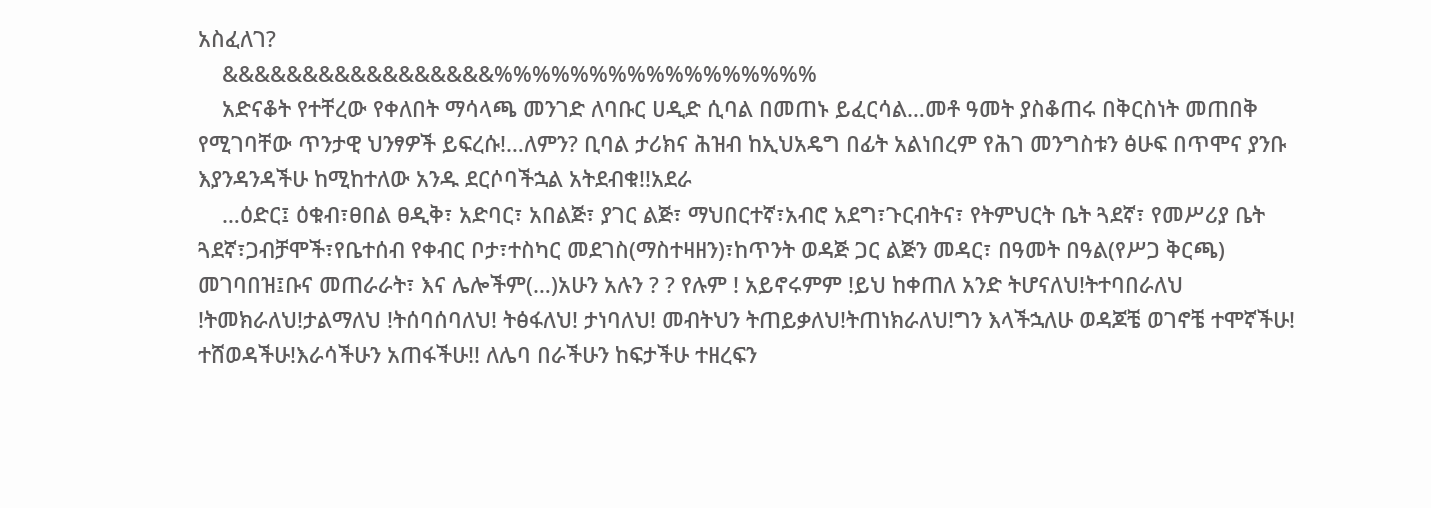አስፈለገ?
    &&&&&&&&&&&&&&&&&%%%%%%%%%%%%%%%%%
    አድናቆት የተቸረው የቀለበት ማሳላጫ መንገድ ለባቡር ሀዲድ ሲባል በመጠኑ ይፈርሳል…መቶ ዓመት ያስቆጠሩ በቅርስነት መጠበቅ የሚገባቸው ጥንታዊ ህንፃዎች ይፍረሱ!…ለምን? ቢባል ታሪክና ሕዝብ ከኢህአዴግ በፊት አልነበረም የሕገ መንግስቱን ፅሁፍ በጥሞና ያንቡ እያንዳንዳችሁ ከሚከተለው አንዱ ደርሶባችኋል አትደብቁ!!አደራ
    …ዕድር፤ ዕቁብ፣ፀበል ፀዲቅ፣ አድባር፣ አበልጅ፣ ያገር ልጅ፣ ማህበርተኛ፣አብሮ አደግ፣ጉርብትና፣ የትምህርት ቤት ጓደኛ፣ የመሥሪያ ቤት ጓደኛ፣ጋብቻሞች፣የቤተሰብ የቀብር ቦታ፣ተስካር መደገስ(ማስተዛዘን)፣ከጥንት ወዳጅ ጋር ልጅን መዳር፣ በዓመት በዓል(የሥጋ ቅርጫ) መገባበዝ፤ቡና መጠራራት፣ እና ሌሎችም(…)አሁን አሉን ? ? የሉም ! አይኖሩምም !ይህ ከቀጠለ አንድ ትሆናለህ!ትተባበራለህ !ትመክራለህ!ታልማለህ !ትሰባሰባለህ! ትፅፋለህ! ታነባለህ! መብትህን ትጠይቃለህ!ትጠነክራለህ!ግን እላችኋለሁ ወዳጆቼ ወገኖቼ ተሞኛችሁ! ተሸወዳችሁ!እራሳችሁን አጠፋችሁ!! ለሌባ በራችሁን ከፍታችሁ ተዘረፍን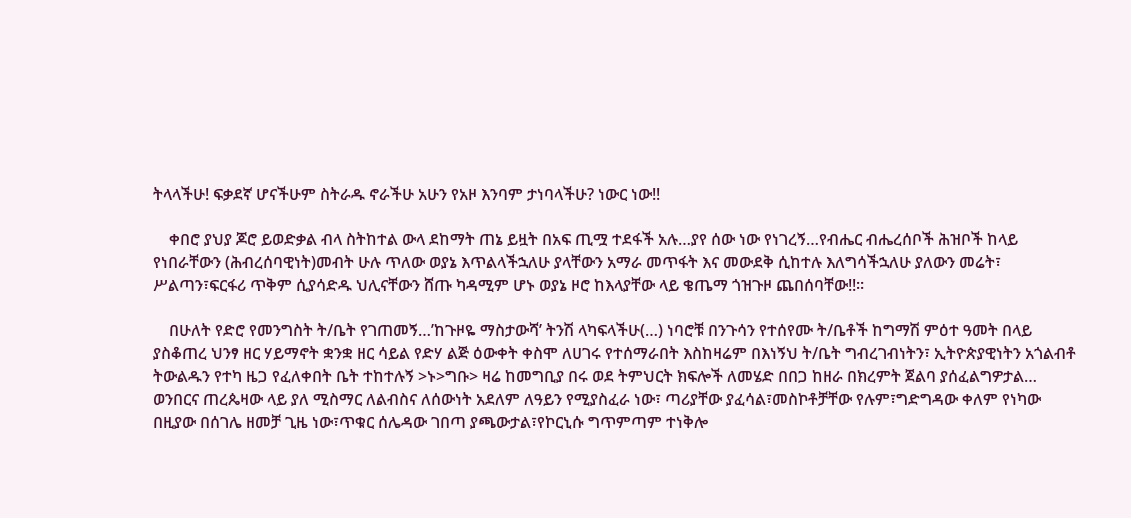ትላላችሁ! ፍቃደኛ ሆናችሁም ስትራዱ ኖራችሁ አሁን የአዞ እንባም ታነባላችሁ? ነውር ነው!!

    ቀበሮ ያህያ ጆሮ ይወድቃል ብላ ስትከተል ውላ ደከማት ጠኔ ይዟት በአፍ ጢሟ ተደፋች አሉ…ያየ ሰው ነው የነገረኝ…የብሔር ብሔረሰቦች ሕዝቦች ከላይ የነበራቸውን (ሕብረሰባዊነት)መብት ሁሉ ጥለው ወያኔ እጥልላችኋለሁ ያላቸውን አማራ መጥፋት እና መውደቅ ሲከተሉ እለግሳችኋለሁ ያለውን መሬት፣ ሥልጣን፣ፍርፋሪ ጥቅም ሲያሳድዱ ህሊናቸውን ሸጡ ካዳሚም ሆኑ ወያኔ ዞሮ ከእላያቸው ላይ ቄጤማ ጎዝጉዞ ጨበሰባቸው!!።

    በሁለት የድሮ የመንግስት ት/ቤት የገጠመኝ…’ከጉዞዬ ማስታውሻ’ ትንሽ ላካፍላችሁ(…) ነባሮቹ በንጉሳን የተሰየሙ ት/ቤቶች ከግማሽ ምዕተ ዓመት በላይ ያስቆጠረ ህንፃ ዘር ሃይማኖት ቋንቋ ዘር ሳይል የድሃ ልጅ ዕውቀት ቀስሞ ለሀገሩ የተሰማራበት እስከዛሬም በእነኝህ ት/ቤት ግብረገብነትን፣ ኢትዮጵያዊነትን አጎልብቶ ትውልዱን የተካ ዜጋ የፈለቀበት ቤት ተከተሉኝ >ኑ>ግቡ> ዛሬ ከመግቢያ በሩ ወደ ትምህርት ክፍሎች ለመሄድ በበጋ ከዘራ በክረምት ጀልባ ያሰፈልግዎታል… ወንበርና ጠረጴዛው ላይ ያለ ሚስማር ለልብስና ለሰውነት አደለም ለዓይን የሚያስፈራ ነው፣ ጣሪያቸው ያፈሳል፣መስኮቶቻቸው የሉም፣ግድግዳው ቀለም የነካው በዚያው በሰገሌ ዘመቻ ጊዜ ነው፣ጥቁር ሰሌዳው ገበጣ ያጫውታል፣የኮርኒሱ ግጥምጣም ተነቅሎ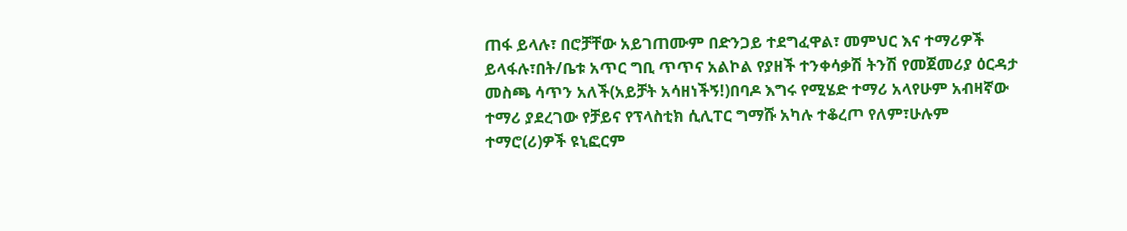ጠፋ ይላሉ፣ በሮቻቸው አይገጠሙም በድንጋይ ተደግፈዋል፣ መምህር እና ተማሪዎች ይላፋሉ፣በት/ቤቱ አጥር ግቢ ጥጥና አልኮል የያዘች ተንቀሳቃሽ ትንሽ የመጀመሪያ ዕርዳታ መስጫ ሳጥን አለች(አይቻት አሳዘነችኝ!)በባዶ እግሩ የሚሄድ ተማሪ አላየሁም አብዛኛው ተማሪ ያደረገው የቻይና የፕላስቲክ ሲሊፐር ግማሹ አካሉ ተቆረጦ የለም፣ሁሉም ተማሮ(ሪ)ዎች ዩኒፎርም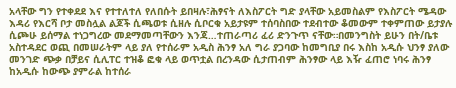አላቸው ግን የተቀደደ እና የተተለተለ የለበሱት ይበዛሉ፣ሕፃናት ለእስፖርት ግድ ያላቸው አይመስልም የእስፖርት ሜዳው እዳሪ የእርሻ ቦታ መስሏል ልጆች ሲጫወቱ ሲዘሉ ሲቦርቁ አይታዩም ተሰባስበው ተደብተው ቆመውም ተቀምጠው ይታያሉ ሲጮሁ ይሰማል ተነጋግረው መደማመጣቸውን እንጃ…ተጠራጣሪ ፈሪ ድንጉጥ ናቸው።በመንግስት ይሁን በት/ቤቱ አስተዳደር ወጪ በመሠራትም ላይ ያለ የተሰራም አዲስ ሕንፃ አለ ግራ ያጋባው ከመግቢያ በሩ እስከ አዲሱ ህንፃ ያለው መንገድ ጭቃ በቻይና ሲሊፐር ተዝቆ ፎቁ ላይ ወጥቷል በረንዳው ሲታጠብም ሕንፃው ላይ እዥ ፈጠሮ ነባሩ ሕንፃ ከአዲሱ ከውጭ ያምራል ከተሰራ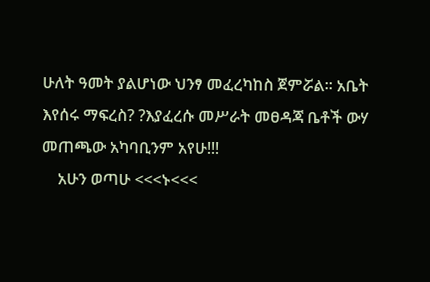ሁለት ዓመት ያልሆነው ህንፃ መፈረካከስ ጀምሯል። አቤት እየሰሩ ማፍረስ? ?እያፈረሱ መሥራት መፀዳጃ ቤቶች ውሃ መጠጫው አካባቢንም አየሁ!!!
    አሁን ወጣሁ <<<ኑ<<<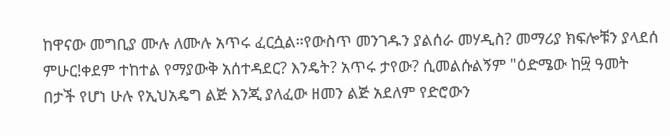ከዋናው መግቢያ ሙሉ ለሙሉ አጥሩ ፈርሷል።የውስጥ መንገዱን ያልሰራ መሃዲስ? መማሪያ ክፍሎቹን ያላደሰ ምሁር!ቀደም ተከተል የማያውቅ አሰተዳደር? እንዴት? አጥሩ ታየው? ሲመልሱልኝም "ዕድሜው ከ፵ ዓመት በታች የሆነ ሁሉ የኢህአዴግ ልጅ እንጂ ያለፈው ዘመን ልጅ አደለም የድሮውን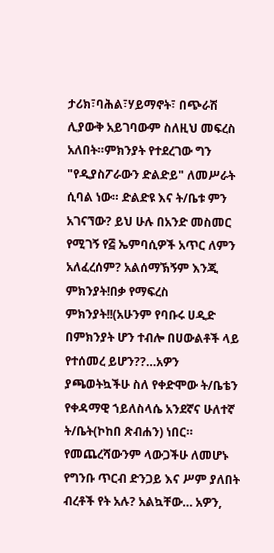ታሪክ፣ባሕል፣ሃይማኖት፣ በጭራሽ ሊያውቅ አይገባውም ስለዚህ መፍረስ አለበት።ምክንያት የተደረገው ግን "የዲያስፖራውን ድልድይ" ለመሥራት ሲባል ነው። ድልድዩ እና ት/ቤቱ ምን አገናኘው? ይህ ሁሉ በአንድ መስመር የሚገኝ የ፭ ኤምባሲዎች አጥር ለምን አለፈረሰም? አልሰማኽኝም እንጂ ምክንያት!በቃ የማፍረስ ምክንያት!!(አሁንም የባቡሩ ሀዲድ በምክንያት ሆን ተብሎ በሀውልቶች ላይ የተሰመረ ይሆን??…አዎን ያጫወትኳችሁ ስለ የቀድሞው ት/ቤቴን የቀዳማዊ ኀይለስላሴ አንደኛና ሁለተኛ ት/ቤት(ኮከበ ጽብሐን) ነበር። የመጨረሻውንም ላውጋችሁ ለመሆኑ የግንቡ ጥርብ ድንጋይ እና ሥም ያለበት ብረቶች የት አሉ? አልኳቸው… አዎን,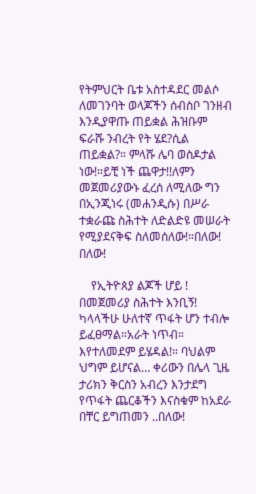የትምህርት ቤቱ አስተዳደር መልሶ ለመገንባት ወላጆችን ሰብስቦ ገንዘብ እንዲያዋጡ ጠይቋል ሕዝቡም ፍራሹ ንብረት የት ሄደ?ሲል ጠይቋል?። ምላሹ ሌባ ወስዶታል ነው!።ይቺ ነች ጨዋታ!!ለምን መጀመሪያውኑ ፈረሰ ለሚለው ግን በኢንጂነሩ (መሐንዲሱ) በሥራ ተቋራጩ ስሕተት ለድልድዩ መሠራት የሚያደናቅፍ ስለመሰለው!።በለው! በለው!

    የኢትዮጰያ ልጆች ሆይ ! በመጀመሪያ ስሕተት እንቢኝ! ካላላችሁ ሁለተኛ ጥፋት ሆን ተብሎ ይፈፀማል።አራት ነጥብ። እየተለመደም ይሄዳል!። ባህልም ህግም ይሆናል… ቀሪውን በሌላ ጊዜ ታሪክን ቅርስን አብረን እንታደግ የጥፋት ጨርቆችን እናስቁም ከአደራ በቸር ይግጠመን ..በለው!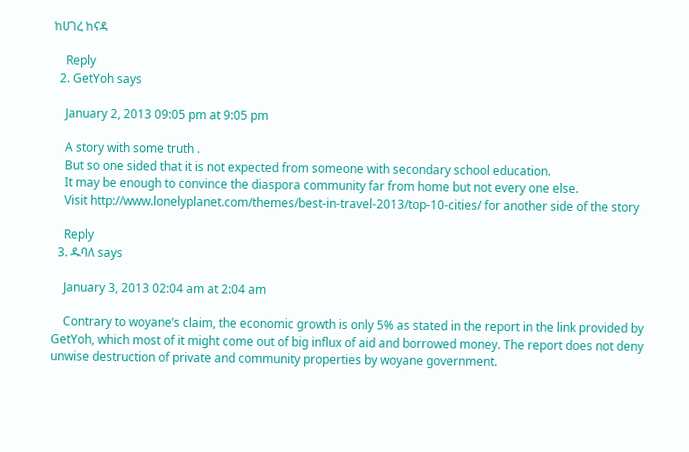ከሀገረ ከናዳ

    Reply
  2. GetYoh says

    January 2, 2013 09:05 pm at 9:05 pm

    A story with some truth .
    But so one sided that it is not expected from someone with secondary school education.
    It may be enough to convince the diaspora community far from home but not every one else.
    Visit http://www.lonelyplanet.com/themes/best-in-travel-2013/top-10-cities/ for another side of the story

    Reply
  3. ዱባለ says

    January 3, 2013 02:04 am at 2:04 am

    Contrary to woyane’s claim, the economic growth is only 5% as stated in the report in the link provided by GetYoh, which most of it might come out of big influx of aid and borrowed money. The report does not deny unwise destruction of private and community properties by woyane government.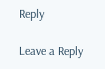Reply

Leave a Reply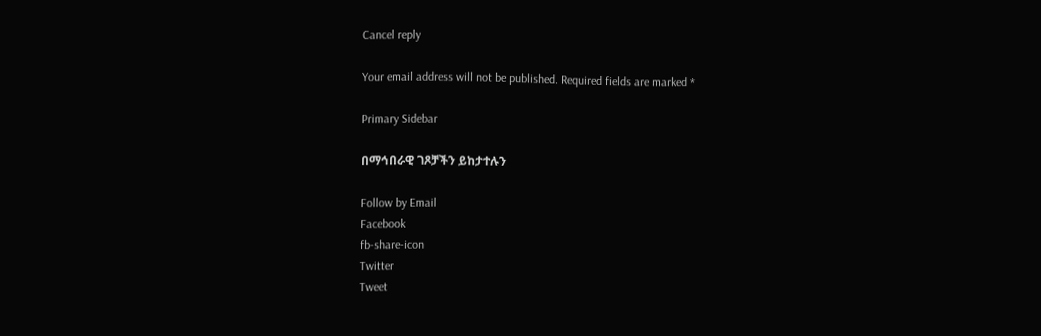Cancel reply

Your email address will not be published. Required fields are marked *

Primary Sidebar

በማኅበራዊ ገጾቻችን ይከታተሉን

Follow by Email
Facebook
fb-share-icon
Twitter
Tweet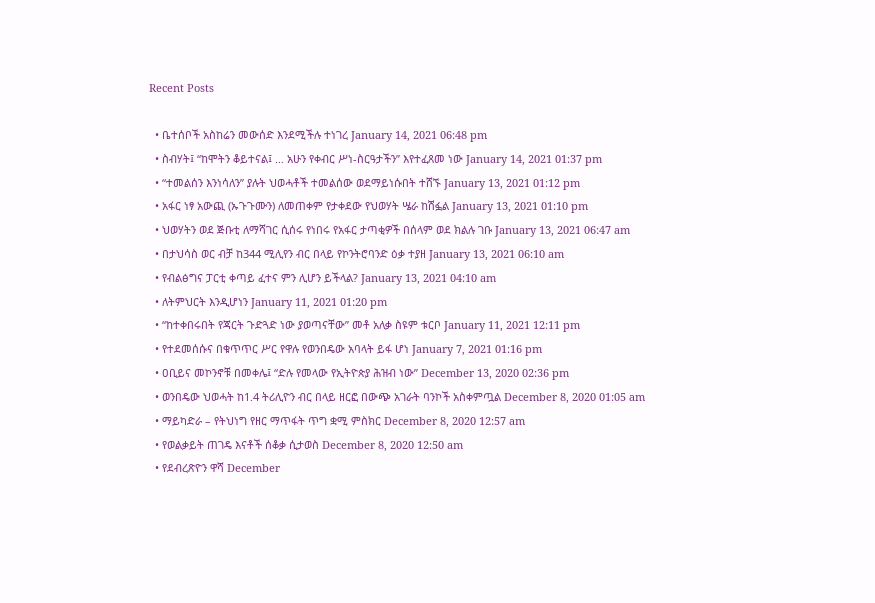Recent Posts

  • ቤተሰቦች አስከሬን መውሰድ እንደሚችሉ ተነገረ January 14, 2021 06:48 pm
  • ስብሃት፤ “ከሞትን ቆይተናል፤ … አሁን የቀብር ሥነ-ስርዓታችን” እየተፈጸመ ነው January 14, 2021 01:37 pm
  • “ተመልሰን እንነሳለን” ያሉት ህወሓቶች ተመልሰው ወደማይነሱበት ተሸኙ January 13, 2021 01:12 pm
  • አፋር ነፃ አውጪ (ኡጉጉሙን) ለመጠቀም የታቀደው የህወሃት ሤራ ከሽፏል January 13, 2021 01:10 pm
  • ህወሃትን ወደ ጅቡቲ ለማሻገር ሲሰሩ የነበሩ የአፋር ታጣቂዎች በሰላም ወደ ክልሉ ገቡ January 13, 2021 06:47 am
  • በታህሳስ ወር ብቻ ከ344 ሚሊየን ብር በላይ የኮንትሮባንድ ዕቃ ተያዘ January 13, 2021 06:10 am
  • የብልፅግና ፓርቲ ቀጣይ ፈተና ምን ሊሆን ይችላል? January 13, 2021 04:10 am
  • ለትምህርት እንዲሆነን January 11, 2021 01:20 pm
  • “ከተቀበሩበት የጃርት ጉድጓድ ነው ያወጣናቸው” መቶ አለቃ ስዩም ቱርቦ January 11, 2021 12:11 pm
  • የተደመሰሱና በቁጥጥር ሥር የዋሉ የወንበዴው አባላት ይፋ ሆነ January 7, 2021 01:16 pm
  • ዐቢይና መኮንኖቹ በመቀሌ፤ “ድሉ የመላው የኢትዮጵያ ሕዝብ ነው” December 13, 2020 02:36 pm
  • ወንበዴው ህወሓት ከ1.4 ትሪሊዮን ብር በላይ ዘርፎ በውጭ አገራት ባንኮች አስቀምጧል December 8, 2020 01:05 am
  • ማይካድራ – የትህነግ የዘር ማጥፋት ጥግ ቋሚ ምስክር December 8, 2020 12:57 am
  • የወልቃይት ጠገዴ እናቶች ሰቆቃ ሲታወስ December 8, 2020 12:50 am
  • የደብረጽዮን ዋሻ December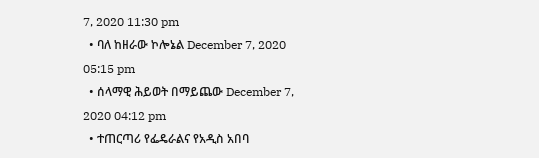7, 2020 11:30 pm
  • ባለ ከዘራው ኮሎኔል December 7, 2020 05:15 pm
  • ሰላማዊ ሕይወት በማይጨው December 7, 2020 04:12 pm
  • ተጠርጣሪ የፌዴራልና የአዲስ አበባ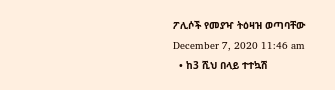ፖሊሶች የመያዣ ትዕዛዝ ወጣባቸው December 7, 2020 11:46 am
  • ከ3 ሺህ በላይ ተተኳሽ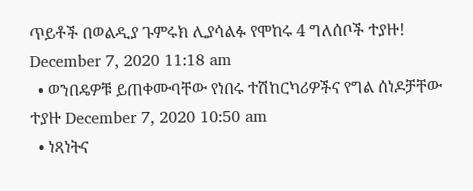ጥይቶች በወልዲያ ጉምሩክ ሊያሳልፉ የሞከሩ 4 ግለሰቦች ተያዙ! December 7, 2020 11:18 am
  • ወንበዴዎቹ ይጠቀሙባቸው የነበሩ ተሽከርካሪዎችና የግል ሰነዶቻቸው ተያዙ December 7, 2020 10:50 am
  • ነጻነትና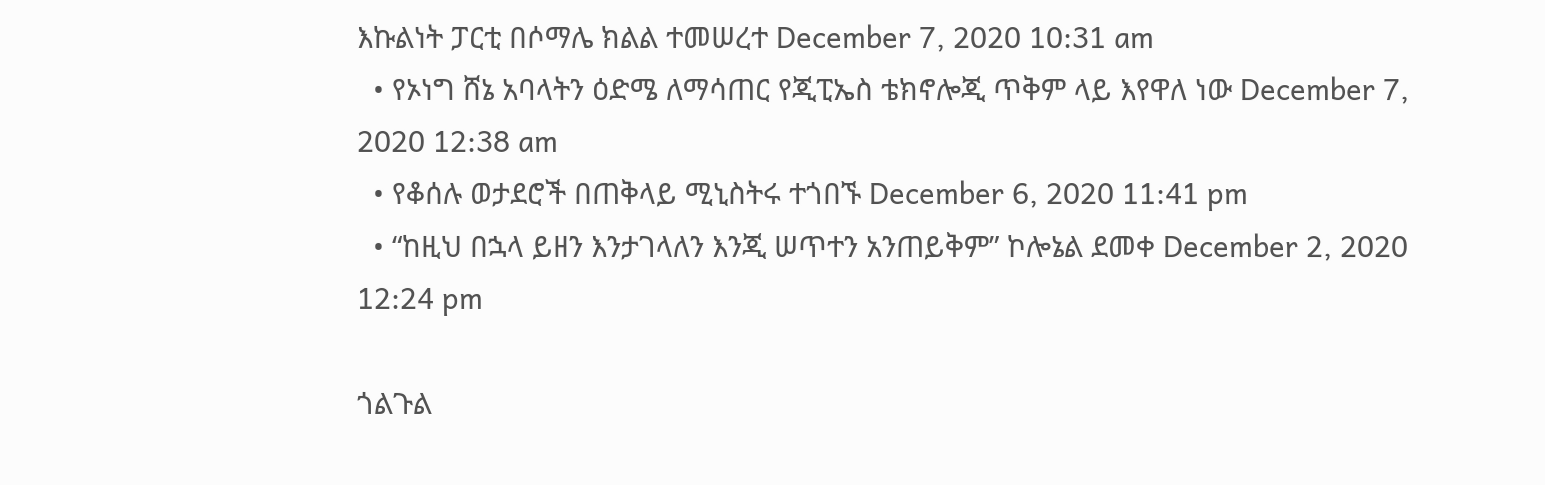እኩልነት ፓርቲ በሶማሌ ክልል ተመሠረተ December 7, 2020 10:31 am
  • የኦነግ ሸኔ አባላትን ዕድሜ ለማሳጠር የጂፒኤስ ቴክኖሎጂ ጥቅም ላይ እየዋለ ነው December 7, 2020 12:38 am
  • የቆሰሉ ወታደሮች በጠቅላይ ሚኒስትሩ ተጎበኙ December 6, 2020 11:41 pm
  • “ከዚህ በኋላ ይዘን እንታገላለን እንጂ ሠጥተን አንጠይቅም” ኮሎኔል ደመቀ December 2, 2020 12:24 pm

ጎልጉል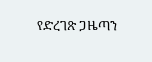የድረገጽ ጋዜጣን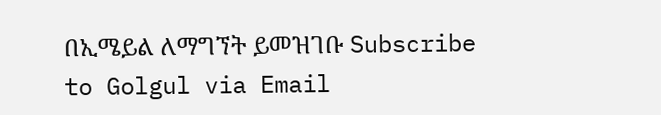በኢሜይል ለማግኘት ይመዝገቡ Subscribe to Golgul via Email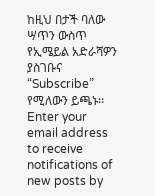ከዚህ በታች ባለው ሣጥን ውስጥ የኢሜይል አድራሻዎን ያስገቡና “Subscribe” የሚለውን ይጫኑ፡፡
Enter your email address to receive notifications of new posts by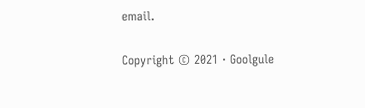email.

Copyright © 2021 · Goolgule